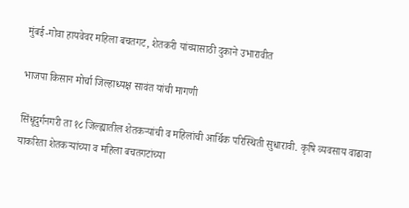मुंबई-गोवा हायवेवर महिला बचतगट, शेतकरी यांच्यासाठी दुकाने उभारावीत

भाजपा किसान मोर्चा जिल्हाध्यक्ष सावंत यांची मागणी

सिंधूदुर्गनगरी ता १८ जिल्ह्यातील शेतकऱ्यांची व महिलांची आर्थिक परिस्थिती सुधारावी. कृषि व्यवसाय वाढावा याकरिता शेतकऱ्यांच्या व महिला बचतगटांच्या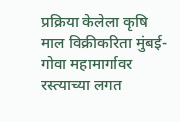प्रक्रिया केलेला कृषि माल विक्रीकरिता मुंबई-गोवा महामार्गावर रस्त्याच्या लगत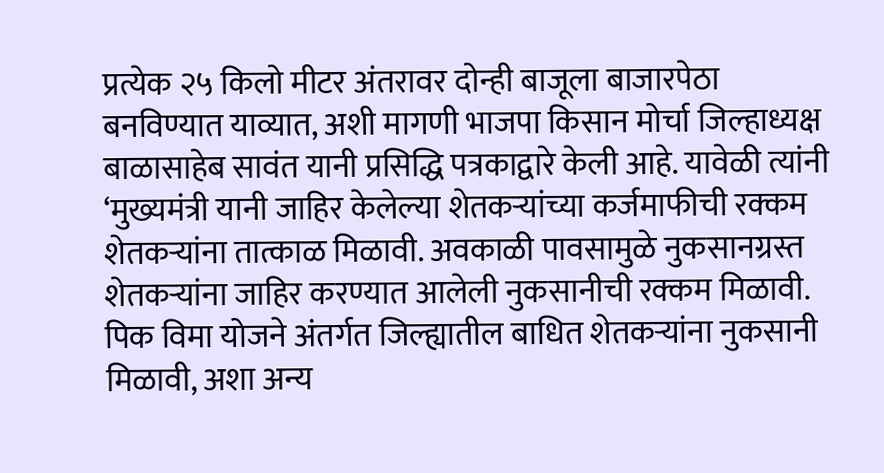प्रत्येक २५ किलो मीटर अंतरावर दोन्ही बाजूला बाजारपेठा बनविण्यात याव्यात, अशी मागणी भाजपा किसान मोर्चा जिल्हाध्यक्ष बाळासाहेब सावंत यानी प्रसिद्धि पत्रकाद्वारे केली आहे. यावेळी त्यांनी ‘मुख्यमंत्री यानी जाहिर केलेल्या शेतकऱ्यांच्या कर्जमाफीची रक्कम शेतकऱ्यांना तात्काळ मिळावी. अवकाळी पावसामुळे नुकसानग्रस्त शेतकऱ्यांना जाहिर करण्यात आलेली नुकसानीची रक्कम मिळावी. पिक विमा योजने अंतर्गत जिल्ह्यातील बाधित शेतकऱ्यांना नुकसानी मिळावी, अशा अन्य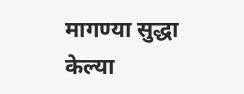मागण्या सुद्धा केल्या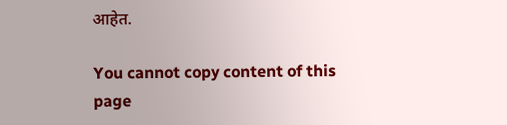आहेत.

You cannot copy content of this page